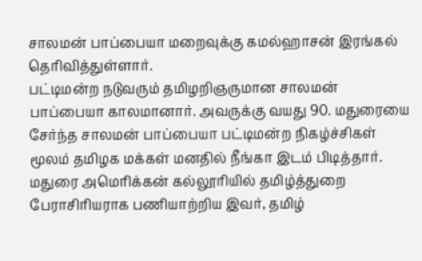சாலமன் பாப்பையா மறைவுக்கு கமல்ஹாசன் இரங்கல் தெரிவித்துள்ளார்.
பட்டிமன்ற நடுவரும் தமிழறிஞருமான சாலமன் பாப்பையா காலமானார். அவருக்கு வயது 90. மதுரையை சேர்ந்த சாலமன் பாப்பையா பட்டிமன்ற நிகழ்ச்சிகள் மூலம் தமிழக மக்கள் மனதில் நீங்கா இடம் பிடித்தார். மதுரை அமெரிக்கன் கல்லூரியில் தமிழ்த்துறை பேராசிரியராக பணியாற்றிய இவர், தமிழ்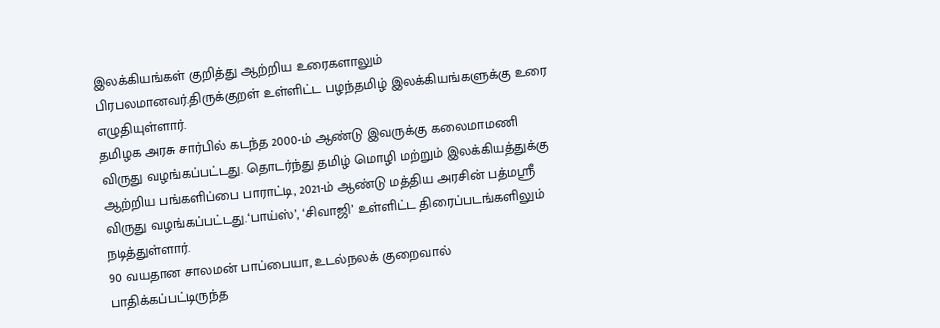இலக்கியங்கள் குறித்து ஆற்றிய உரைகளாலும் பிரபலமானவர்.திருக்குறள் உள்ளிட்ட பழந்தமிழ் இலக்கியங்களுக்கு உரை எழுதியுள்ளார்.
தமிழக அரசு சார்பில் கடந்த 2000-ம் ஆண்டு இவருக்கு கலைமாமணி விருது வழங்கப்பட்டது. தொடர்ந்து தமிழ் மொழி மற்றும் இலக்கியத்துக்கு ஆற்றிய பங்களிப்பை பாராட்டி, 2021-ம் ஆண்டு மத்திய அரசின் பத்மஸ்ரீ விருது வழங்கப்பட்டது.‘பாய்ஸ்’, ‘சிவாஜி’ உள்ளிட்ட திரைப்படங்களிலும் நடித்துள்ளார்.
90 வயதான சாலமன் பாப்பையா, உடல்நலக் குறைவால் பாதிக்கப்பட்டிருந்த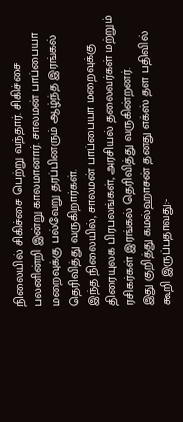நிலையில் சிகிச்சை பெற்று வந்தார். சிகிச்சை பலனின்றி இன்று காலமானார். சாலமன் பாப்பையா மறைவுக்கு பல்வேறு தரப்பினரும் ஆழ்ந்த இரங்கல் தெரிவித்து வருகிறார்கள்.
இந்த நிலையில், சாலமன் பாப்பையா மறைவுக்கு திரையுலக பிரபலங்கள், அரசியல் தலைவர்கள் மற்றும் ரசிகர்கள் இரங்கல் தெரிவித்து வருகின்றனர்.
இது குறித்து கமல்ஹாசன் தனது எக்ஸ் தள பதிவில் கூறி இருப்பதாவது:-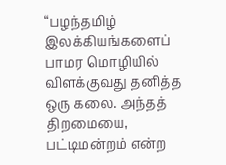“பழந்தமிழ் இலக்கியங்களைப் பாமர மொழியில் விளக்குவது தனித்த ஒரு கலை. அந்தத் திறமையை, பட்டிமன்றம் என்ற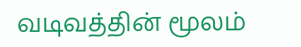வடிவத்தின் மூலம்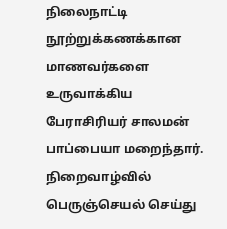நிலைநாட்டி நூற்றுக்கணக்கான மாணவர்களை உருவாக்கிய பேராசிரியர் சாலமன் பாப்பையா மறைந்தார். நிறைவாழ்வில் பெருஞ்செயல் செய்து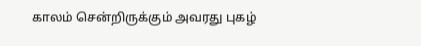காலம் சென்றிருக்கும் அவரது புகழ்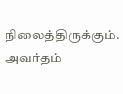நிலைத்திருக்கும். அவர்தம்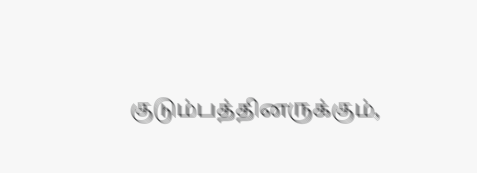குடும்பத்தினருக்கும்,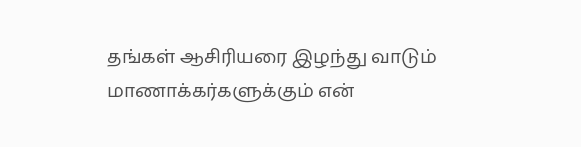தங்கள் ஆசிரியரை இழந்து வாடும் மாணாக்கர்களுக்கும் என்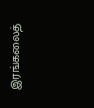இரங்கலைத்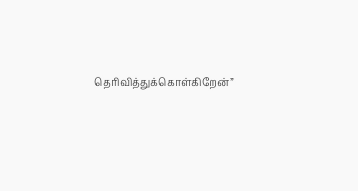தெரிவித்துக்கொள்கிறேன்”